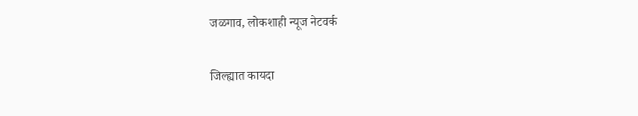जळगाव, लोकशाही न्यूज नेटवर्क

जिल्ह्यात कायदा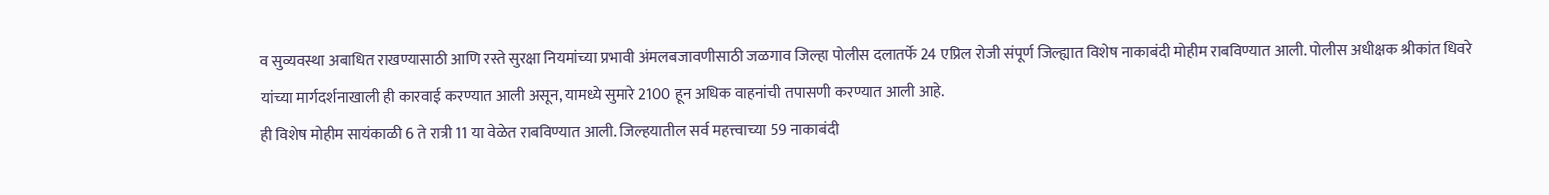व सुव्यवस्था अबाधित राखण्यासाठी आणि रस्ते सुरक्षा नियमांच्या प्रभावी अंमलबजावणीसाठी जळगाव जिल्हा पोलीस दलातर्फे 24 एप्रिल रोजी संपूर्ण जिल्ह्यात विशेष नाकाबंदी मोहीम राबविण्यात आली. पोलीस अधीक्षक श्रीकांत धिवरे यांच्या मार्गदर्शनाखाली ही कारवाई करण्यात आली असून, यामध्ये सुमारे 2100 हून अधिक वाहनांची तपासणी करण्यात आली आहे.
ही विशेष मोहीम सायंकाळी 6 ते रात्री 11 या वेळेत राबविण्यात आली. जिल्हयातील सर्व महत्त्वाच्या 59 नाकाबंदी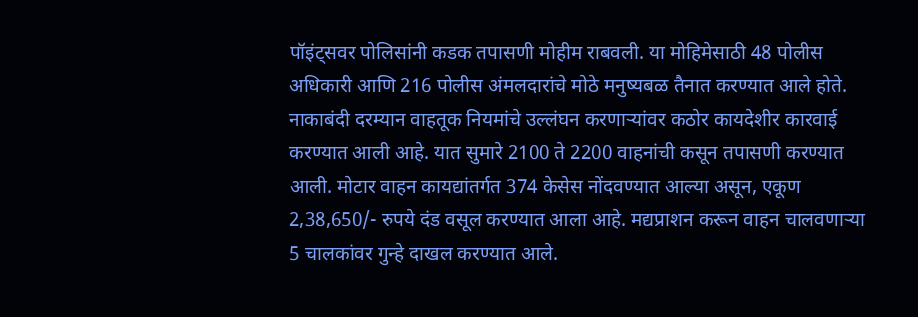पॉइंट्सवर पोलिसांनी कडक तपासणी मोहीम राबवली. या मोहिमेसाठी 48 पोलीस अधिकारी आणि 216 पोलीस अंमलदारांचे मोठे मनुष्यबळ तैनात करण्यात आले होते. नाकाबंदी दरम्यान वाहतूक नियमांचे उल्लंघन करणाऱ्यांवर कठोर कायदेशीर कारवाई करण्यात आली आहे. यात सुमारे 2100 ते 2200 वाहनांची कसून तपासणी करण्यात आली. मोटार वाहन कायद्यांतर्गत 374 केसेस नोंदवण्यात आल्या असून, एकूण 2,38,650/- रुपये दंड वसूल करण्यात आला आहे. मद्यप्राशन करून वाहन चालवणाऱ्या 5 चालकांवर गुन्हे दाखल करण्यात आले.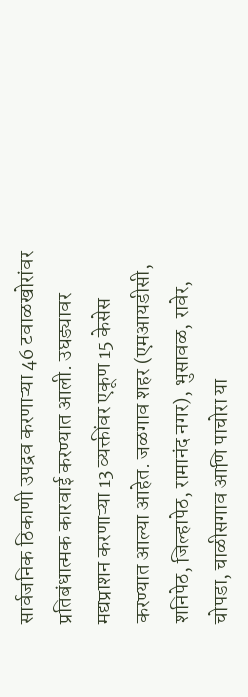सार्वजनिक ठिकाणी उपद्रव करणाऱ्या 46 टवाळखोरांवर प्रतिबंधात्मक कारवाई करण्यात आली. उघड्यावर मद्यप्राशन करणाऱ्या 13 व्यक्तींवर एकूण 15 केसेस करण्यात आल्या आहेत. जळगाव शहर (एमआयडीसी, शनिपेठ, जिल्हापेठ, रामानंद नगर), भुसावळ, रावेर, चोपडा, चाळीसगाव आणि पाचोरा या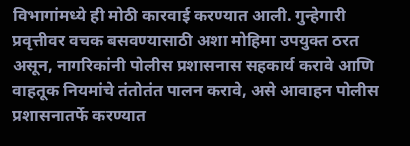विभागांमध्ये ही मोठी कारवाई करण्यात आली. गुन्हेगारी प्रवृत्तीवर वचक बसवण्यासाठी अशा मोहिमा उपयुक्त ठरत असून, नागरिकांनी पोलीस प्रशासनास सहकार्य करावे आणि वाहतूक नियमांचे तंतोतंत पालन करावे, असे आवाहन पोलीस प्रशासनातर्फे करण्यात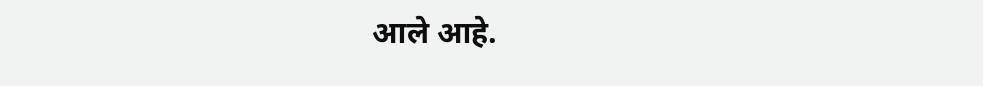आले आहे.